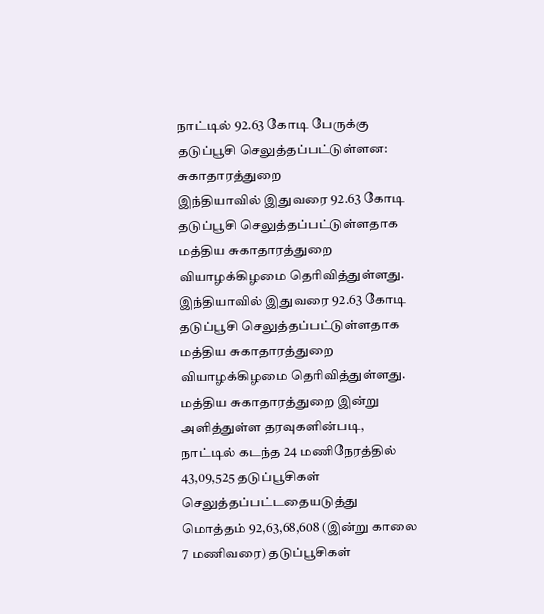நாட்டில் 92.63 கோடி பேருக்கு தடுப்பூசி செலுத்தப்பட்டுள்ளன: சுகாதாரத்துறை
இந்தியாவில் இதுவரை 92.63 கோடி தடுப்பூசி செலுத்தப்பட்டுள்ளதாக மத்திய சுகாதாரத்துறை வியாழக்கிழமை தெரிவித்துள்ளது.
இந்தியாவில் இதுவரை 92.63 கோடி தடுப்பூசி செலுத்தப்பட்டுள்ளதாக மத்திய சுகாதாரத்துறை வியாழக்கிழமை தெரிவித்துள்ளது.
மத்திய சுகாதாரத்துறை இன்று அளித்துள்ள தரவுகளின்படி,
நாட்டில் கடந்த 24 மணிநேரத்தில் 43,09,525 தடுப்பூசிகள் செலுத்தப்பட்டதையடுத்து மொத்தம் 92,63,68,608 (இன்று காலை 7 மணிவரை) தடுப்பூசிகள்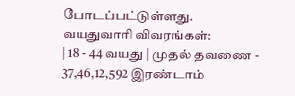போடப்பட்டுள்ளது.
வயதுவாரி விவரங்கள்:
| 18 - 44 வயது | முதல் தவணை - 37,46,12,592 இரண்டாம்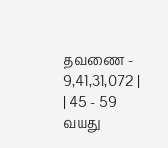தவணை - 9,41,31,072 |
| 45 - 59 வயது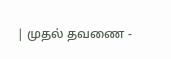| முதல் தவணை -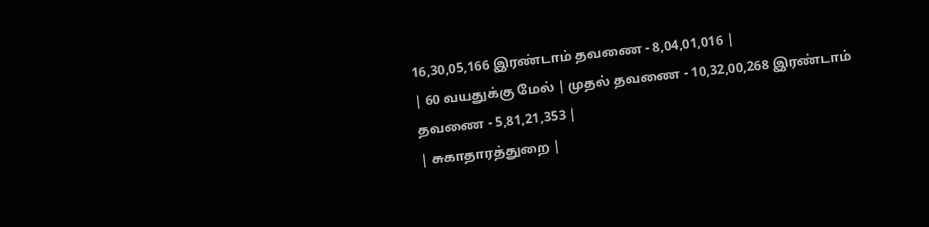16,30,05,166 இரண்டாம் தவணை - 8,04,01,016 |
| 60 வயதுக்கு மேல் | முதல் தவணை - 10,32,00,268 இரண்டாம் தவணை - 5,81,21,353 |
| சுகாதாரத்துறை |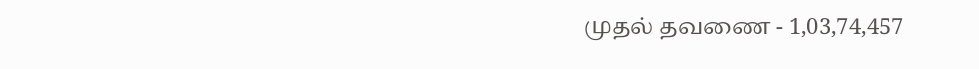முதல் தவணை - 1,03,74,457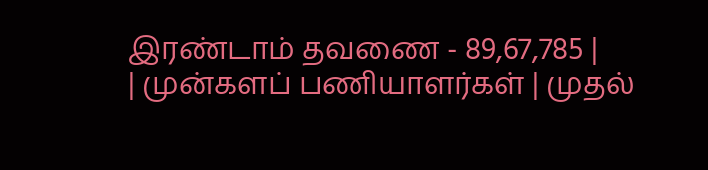இரண்டாம் தவணை - 89,67,785 |
| முன்களப் பணியாளர்கள் | முதல்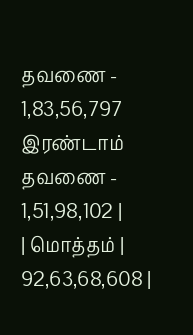தவணை - 1,83,56,797 இரண்டாம் தவணை - 1,51,98,102 |
| மொத்தம் | 92,63,68,608 |